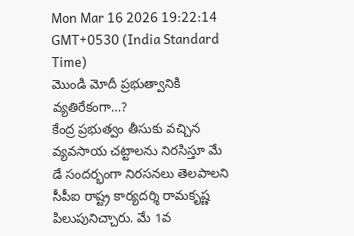Mon Mar 16 2026 19:22:14 GMT+0530 (India Standard Time)
మొండి మోదీ ప్రభుత్వానికి వ్యతిరేకంగా…?
కేంద్ర ప్రభుత్వం తీసుకు వచ్చిన వ్యవసాయ చట్టాలను నిరసిస్తూ మే డే సందర్భంగా నిరసనలు తెలపాలని సీపీఐ రాష్ట్ర కార్యదర్శి రామకృష్ణ పిలుపునిచ్చారు. మే 1వ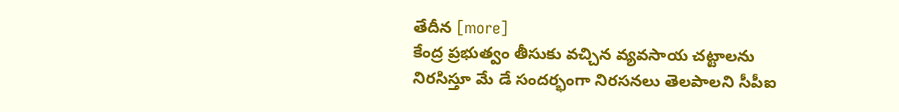తేదీన [more]
కేంద్ర ప్రభుత్వం తీసుకు వచ్చిన వ్యవసాయ చట్టాలను నిరసిస్తూ మే డే సందర్భంగా నిరసనలు తెలపాలని సీపీఐ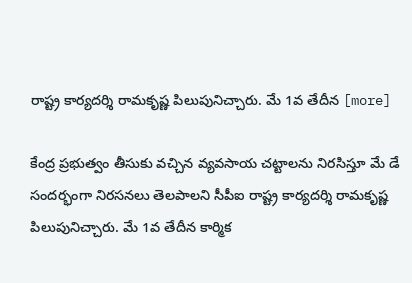రాష్ట్ర కార్యదర్శి రామకృష్ణ పిలుపునిచ్చారు. మే 1వ తేదీన [more]

కేంద్ర ప్రభుత్వం తీసుకు వచ్చిన వ్యవసాయ చట్టాలను నిరసిస్తూ మే డే సందర్భంగా నిరసనలు తెలపాలని సీపీఐ రాష్ట్ర కార్యదర్శి రామకృష్ణ పిలుపునిచ్చారు. మే 1వ తేదీన కార్మిక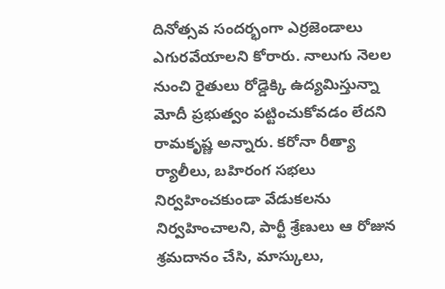దినోత్సవ సందర్భంగా ఎర్రజెండాలు ఎగురవేయాలని కోరారు. నాలుగు నెలల నుంచి రైతులు రోడ్డెక్కి ఉద్యమిస్తున్నా మోదీ ప్రభుత్వం పట్టించుకోవడం లేదని రామకృష్ణ అన్నారు. కరోనా రీత్యా ర్యాలీలు, బహిరంగ సభలు నిర్వహించకుండా వేడుకలను నిర్వహించాలని, పార్టీ శ్రేణులు ఆ రోజున శ్రమదానం చేసి, మాస్కులు,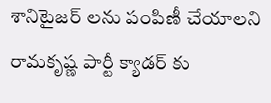శానిటైజర్ లను పంపిణీ చేయాలని రామకృష్ణ పార్టీ క్యాడర్ కు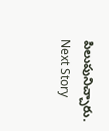పిలుపునిచ్చారు.
Next Story